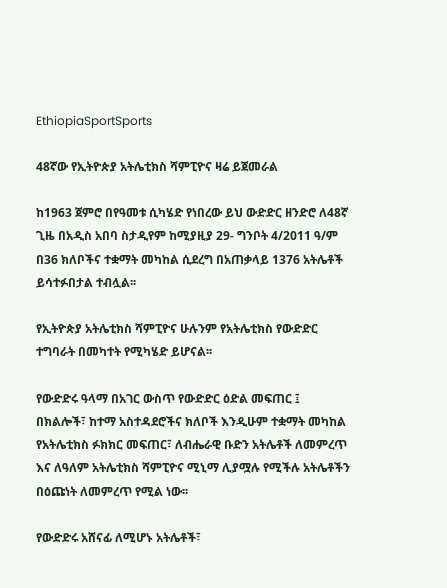EthiopiaSportSports

48ኛው የኢትዮጵያ አትሌቲክስ ሻምፒዮና ዛሬ ይጀመራል

ከ1963 ጀምሮ በየዓመቱ ሲካሄድ የነበረው ይህ ውድድር ዘንድሮ ለ48ኛ ጊዜ በአዲስ አበባ ስታዲየም ከሚያዚያ 29- ግንቦት 4/2011 ዓ/ም በ36 ክለቦችና ተቋማት መካከል ሲደረግ በአጠቃላይ 1376 አትሌቶች ይሳተፉበታል ተብሏል፡፡

የኢትዮጵያ አትሌቲክስ ሻምፒዮና ሁሉንም የአትሌቲክስ የውድድር ተግባራት በመካተት የሚካሄድ ይሆናል፡፡

የውድድሩ ዓላማ በአገር ውስጥ የውድድር ዕድል መፍጠር ፤ በክልሎች፣ ከተማ አስተዳደሮችና ክለቦች እንዲሁም ተቋማት መካከል የአትሌቲክስ ፉክክር መፍጠር፣ ለብሔራዊ ቡድን አትሌቶች ለመምረጥ እና ለዓለም አትሌቲክስ ሻምፒዮና ሚኒማ ሊያሟሉ የሚችሉ አትሌቶችን በዕጩነት ለመምረጥ የሚል ነው፡፡

የውድድሩ አሸናፊ ለሚሆኑ አትሌቶች፣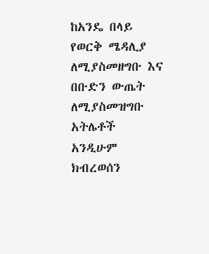ከአንዴ በላይ የወርቅ ሜዳሊያ ለሚያስመዘግቡ እና በቡድን ውጤት ለሚያስመዝግቡ አትሌቶች አንዲሁም ክብረወሰን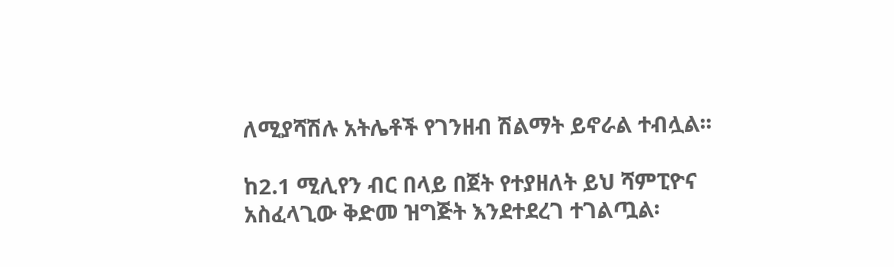ለሚያሻሽሉ አትሌቶች የገንዘብ ሽልማት ይኖራል ተብሏል፡፡

ከ2.1 ሚሊየን ብር በላይ በጀት የተያዘለት ይህ ሻምፒዮና አስፈላጊው ቅድመ ዝግጅት እንደተደረገ ተገልጧል፡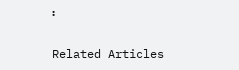፡

Related Articles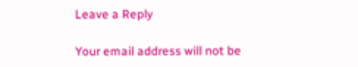Leave a Reply

Your email address will not be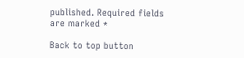published. Required fields are marked *

Back to top button